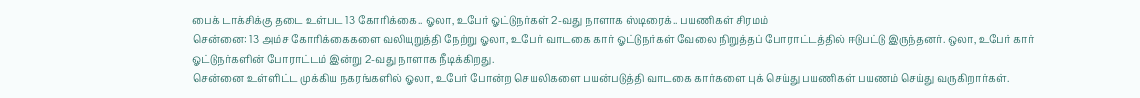பைக் டாக்சிக்கு தடை உள்பட 13 கோரிக்கை.. ஓலா, உபேர் ஓட்டுநர்கள் 2-வது நாளாக ஸ்டிரைக்.. பயணிகள் சிரமம்
சென்னை: 13 அம்ச கோரிக்கைகளை வலியுறுத்தி நேற்று ஓலா, உபேர் வாடகை கார் ஓட்டுநர்கள் வேலை நிறுத்தப் போராட்டத்தில் ஈடுபட்டு இருந்தனர். ஒலா, உபேர் கார் ஓட்டுநர்களின் போராட்டம் இன்று 2-வது நாளாக நீடிக்கிறது.
சென்னை உள்ளிட்ட முக்கிய நகரங்களில் ஓலா, உபேர் போன்ற செயலிகளை பயன்படுத்தி வாடகை கார்களை புக் செய்து பயணிகள் பயணம் செய்து வருகிறார்கள்.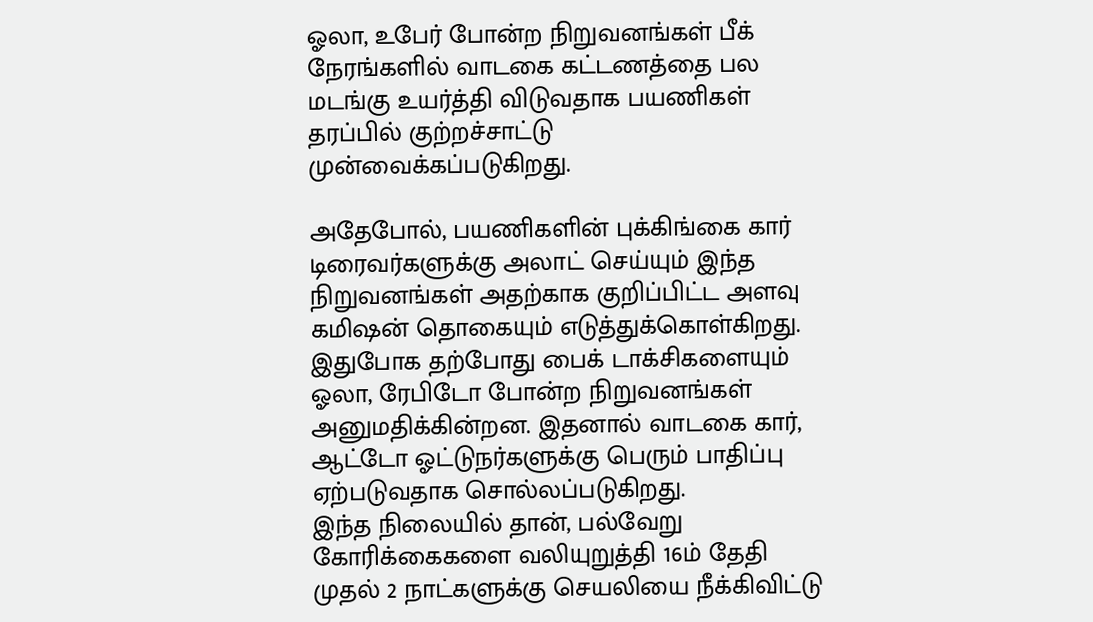ஓலா, உபேர் போன்ற நிறுவனங்கள் பீக் நேரங்களில் வாடகை கட்டணத்தை பல மடங்கு உயர்த்தி விடுவதாக பயணிகள் தரப்பில் குற்றச்சாட்டு முன்வைக்கப்படுகிறது.

அதேபோல், பயணிகளின் புக்கிங்கை கார் டிரைவர்களுக்கு அலாட் செய்யும் இந்த நிறுவனங்கள் அதற்காக குறிப்பிட்ட அளவு கமிஷன் தொகையும் எடுத்துக்கொள்கிறது. இதுபோக தற்போது பைக் டாக்சிகளையும் ஓலா, ரேபிடோ போன்ற நிறுவனங்கள் அனுமதிக்கின்றன. இதனால் வாடகை கார், ஆட்டோ ஓட்டுநர்களுக்கு பெரும் பாதிப்பு ஏற்படுவதாக சொல்லப்படுகிறது.
இந்த நிலையில் தான், பல்வேறு கோரிக்கைகளை வலியுறுத்தி 16ம் தேதி முதல் 2 நாட்களுக்கு செயலியை நீக்கிவிட்டு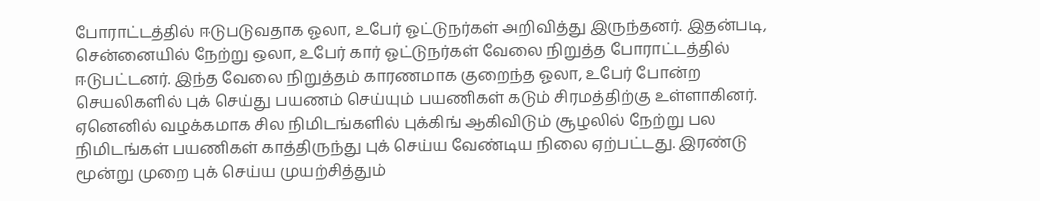போராட்டத்தில் ஈடுபடுவதாக ஓலா, உபேர் ஓட்டுநர்கள் அறிவித்து இருந்தனர். இதன்படி, சென்னையில் நேற்று ஒலா, உபேர் கார் ஓட்டுநர்கள் வேலை நிறுத்த போராட்டத்தில் ஈடுபட்டனர். இந்த வேலை நிறுத்தம் காரணமாக குறைந்த ஓலா, உபேர் போன்ற செயலிகளில் புக் செய்து பயணம் செய்யும் பயணிகள் கடும் சிரமத்திற்கு உள்ளாகினர்.
ஏனெனில் வழக்கமாக சில நிமிடங்களில் புக்கிங் ஆகிவிடும் சூழலில் நேற்று பல நிமிடங்கள் பயணிகள் காத்திருந்து புக் செய்ய வேண்டிய நிலை ஏற்பட்டது. இரண்டு மூன்று முறை புக் செய்ய முயற்சித்தும்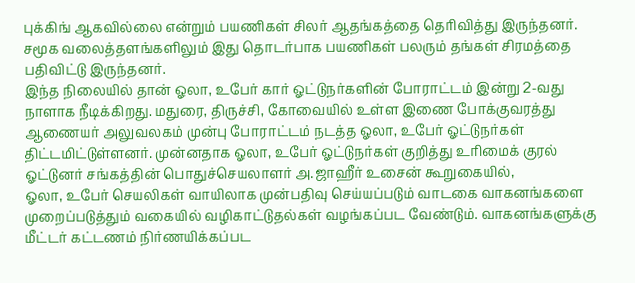புக்கிங் ஆகவில்லை என்றும் பயணிகள் சிலர் ஆதங்கத்தை தெரிவித்து இருந்தனர். சமூக வலைத்தளங்களிலும் இது தொடர்பாக பயணிகள் பலரும் தங்கள் சிரமத்தை பதிவிட்டு இருந்தனர்.
இந்த நிலையில் தான் ஓலா, உபேர் கார் ஓட்டுநர்களின் போராட்டம் இன்று 2-வது நாளாக நீடிக்கிறது. மதுரை, திருச்சி, கோவையில் உள்ள இணை போக்குவரத்து ஆணையர் அலுவலகம் முன்பு போராட்டம் நடத்த ஓலா, உபேர் ஓட்டுநர்கள் திட்டமிட்டுள்ளனர். முன்னதாக ஓலா, உபேர் ஓட்டுநர்கள் குறித்து உரிமைக் குரல் ஓட்டுனர் சங்கத்தின் பொதுச்செயலாளர் அ.ஜாஹீர் உசைன் கூறுகையில்,
ஓலா, உபேர் செயலிகள் வாயிலாக முன்பதிவு செய்யப்படும் வாடகை வாகனங்களை முறைப்படுத்தும் வகையில் வழிகாட்டுதல்கள் வழங்கப்பட வேண்டும். வாகனங்களுக்கு மீட்டர் கட்டணம் நிர்ணயிக்கப்பட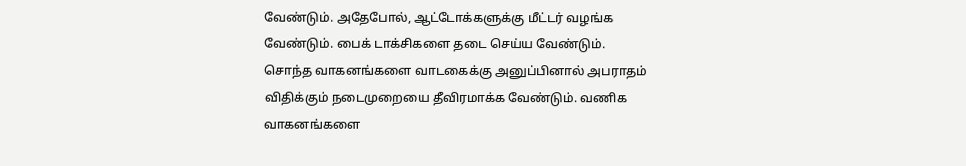வேண்டும். அதேபோல், ஆட்டோக்களுக்கு மீட்டர் வழங்க வேண்டும். பைக் டாக்சிகளை தடை செய்ய வேண்டும்.
சொந்த வாகனங்களை வாடகைக்கு அனுப்பினால் அபராதம் விதிக்கும் நடைமுறையை தீவிரமாக்க வேண்டும். வணிக வாகனங்களை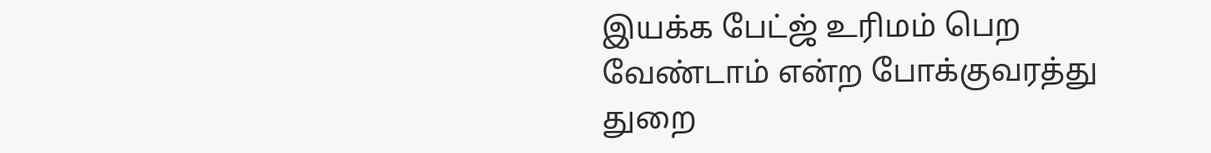இயக்க பேட்ஜ் உரிமம் பெற வேண்டாம் என்ற போக்குவரத்து துறை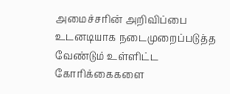அமைச்சரின் அறிவிப்பை உடனடியாக நடைமுறைப்படுத்த வேண்டும் உள்ளிட்ட கோரிக்கைகளை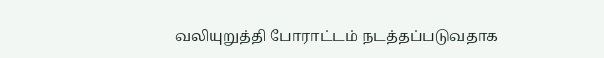வலியுறுத்தி போராட்டம் நடத்தப்படுவதாக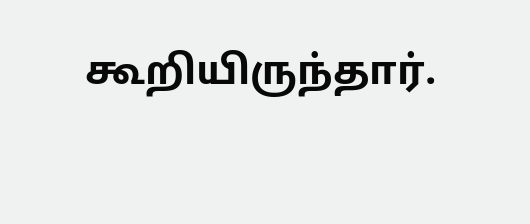கூறியிருந்தார்.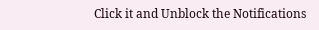Click it and Unblock the Notifications